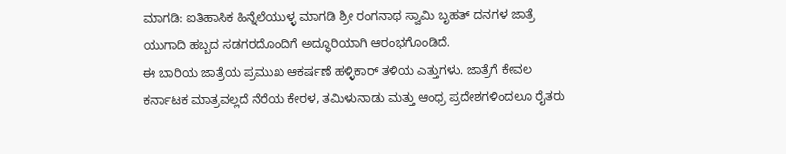ಮಾಗಡಿ: ಐತಿಹಾಸಿಕ ಹಿನ್ನೆಲೆಯುಳ್ಳ ಮಾಗಡಿ ಶ್ರೀ ರಂಗನಾಥ ಸ್ವಾಮಿ ಬೃಹತ್ ದನಗಳ ಜಾತ್ರೆ ಯುಗಾದಿ ಹಬ್ಬದ ಸಡಗರದೊಂದಿಗೆ ಅದ್ಧೂರಿಯಾಗಿ ಆರಂಭಗೊಂಡಿದೆ.
ಈ ಬಾರಿಯ ಜಾತ್ರೆಯ ಪ್ರಮುಖ ಆಕರ್ಷಣೆ ಹಳ್ಳಿಕಾರ್ ತಳಿಯ ಎತ್ತುಗಳು. ಜಾತ್ರೆಗೆ ಕೇವಲ ಕರ್ನಾಟಕ ಮಾತ್ರವಲ್ಲದೆ ನೆರೆಯ ಕೇರಳ, ತಮಿಳುನಾಡು ಮತ್ತು ಆಂಧ್ರ ಪ್ರದೇಶಗಳಿಂದಲೂ ರೈತರು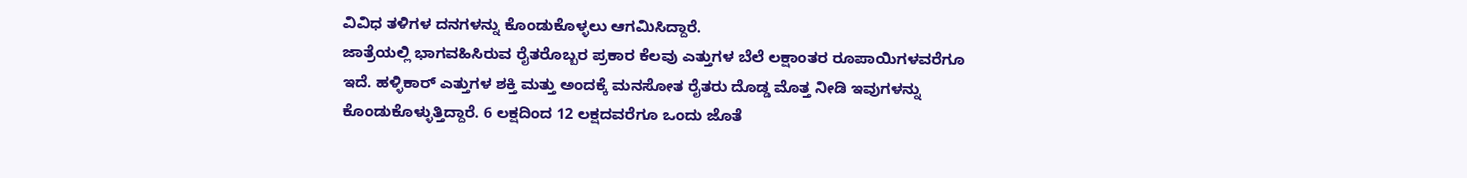ವಿವಿಧ ತಳಿಗಳ ದನಗಳನ್ನು ಕೊಂಡುಕೊಳ್ಳಲು ಆಗಮಿಸಿದ್ದಾರೆ.
ಜಾತ್ರೆಯಲ್ಲಿ ಭಾಗವಹಿಸಿರುವ ರೈತರೊಬ್ಬರ ಪ್ರಕಾರ ಕೆಲವು ಎತ್ತುಗಳ ಬೆಲೆ ಲಕ್ಷಾಂತರ ರೂಪಾಯಿಗಳವರೆಗೂ ಇದೆ. ಹಳ್ಳಿಕಾರ್ ಎತ್ತುಗಳ ಶಕ್ತಿ ಮತ್ತು ಅಂದಕ್ಕೆ ಮನಸೋತ ರೈತರು ದೊಡ್ಡ ಮೊತ್ತ ನೀಡಿ ಇವುಗಳನ್ನು ಕೊಂಡುಕೊಳ್ಳುತ್ತಿದ್ದಾರೆ. 6 ಲಕ್ಷದಿಂದ 12 ಲಕ್ಷದವರೆಗೂ ಒಂದು ಜೊತೆ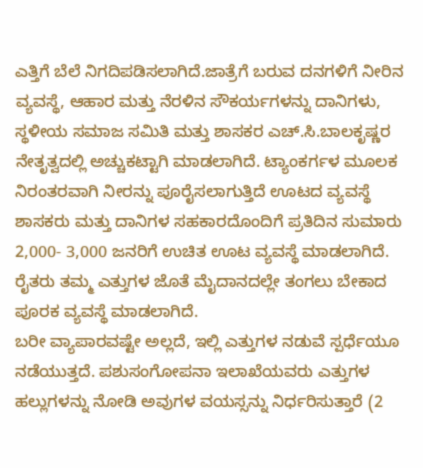ಎತ್ತಿಗೆ ಬೆಲೆ ನಿಗದಿಪಡಿಸಲಾಗಿದೆ.ಜಾತ್ರೆಗೆ ಬರುವ ದನಗಳಿಗೆ ನೀರಿನ ವ್ಯವಸ್ಥೆ, ಆಹಾರ ಮತ್ತು ನೆರಳಿನ ಸೌಕರ್ಯಗಳನ್ನು ದಾನಿಗಳು, ಸ್ಥಳೀಯ ಸಮಾಜ ಸಮಿತಿ ಮತ್ತು ಶಾಸಕರ ಎಚ್.ಸಿ.ಬಾಲಕೃಷ್ಣರ ನೇತೃತ್ವದಲ್ಲಿ ಅಚ್ಚುಕಟ್ಟಾಗಿ ಮಾಡಲಾಗಿದೆ. ಟ್ಯಾಂಕರ್ಗಳ ಮೂಲಕ ನಿರಂತರವಾಗಿ ನೀರನ್ನು ಪೂರೈಸಲಾಗುತ್ತಿದೆ ಊಟದ ವ್ಯವಸ್ಥೆ ಶಾಸಕರು ಮತ್ತು ದಾನಿಗಳ ಸಹಕಾರದೊಂದಿಗೆ ಪ್ರತಿದಿನ ಸುಮಾರು 2,000- 3,000 ಜನರಿಗೆ ಉಚಿತ ಊಟ ವ್ಯವಸ್ಥೆ ಮಾಡಲಾಗಿದೆ. ರೈತರು ತಮ್ಮ ಎತ್ತುಗಳ ಜೊತೆ ಮೈದಾನದಲ್ಲೇ ತಂಗಲು ಬೇಕಾದ ಪೂರಕ ವ್ಯವಸ್ಥೆ ಮಾಡಲಾಗಿದೆ.
ಬರೀ ವ್ಯಾಪಾರವಷ್ಟೇ ಅಲ್ಲದೆ, ಇಲ್ಲಿ ಎತ್ತುಗಳ ನಡುವೆ ಸ್ಪರ್ಧೆಯೂ ನಡೆಯುತ್ತದೆ. ಪಶುಸಂಗೋಪನಾ ಇಲಾಖೆಯವರು ಎತ್ತುಗಳ ಹಲ್ಲುಗಳನ್ನು ನೋಡಿ ಅವುಗಳ ವಯಸ್ಸನ್ನು ನಿರ್ಧರಿಸುತ್ತಾರೆ (2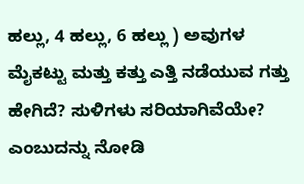ಹಲ್ಲು, 4 ಹಲ್ಲು, 6 ಹಲ್ಲು ) ಅವುಗಳ ಮೈಕಟ್ಟು ಮತ್ತು ಕತ್ತು ಎತ್ತಿ ನಡೆಯುವ ಗತ್ತು ಹೇಗಿದೆ? ಸುಳಿಗಳು ಸರಿಯಾಗಿವೆಯೇ? ಎಂಬುದನ್ನು ನೋಡಿ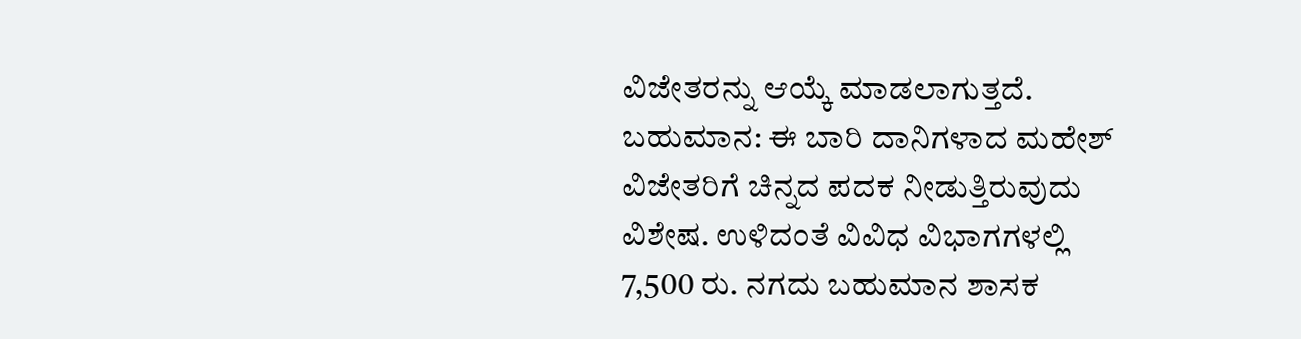ವಿಜೇತರನ್ನು ಆಯ್ಕೆ ಮಾಡಲಾಗುತ್ತದೆ.
ಬಹುಮಾನ: ಈ ಬಾರಿ ದಾನಿಗಳಾದ ಮಹೇಶ್ ವಿಜೇತರಿಗೆ ಚಿನ್ನದ ಪದಕ ನೀಡುತ್ತಿರುವುದು ವಿಶೇಷ. ಉಳಿದಂತೆ ವಿವಿಧ ವಿಭಾಗಗಳಲ್ಲಿ 7,500 ರು. ನಗದು ಬಹುಮಾನ ಶಾಸಕ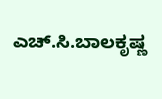ಎಚ್.ಸಿ.ಬಾಲಕೃಷ್ಣ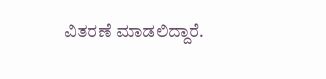ವಿತರಣೆ ಮಾಡಲಿದ್ದಾರೆ.